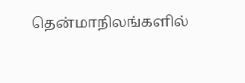தென்மாநிலங்களில்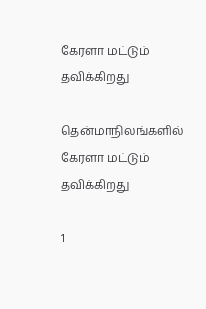கேரளா மட்டும் தவிக்கிறது

தென்மாநிலங்களில் கேரளா மட்டும் தவிக்கிறது

1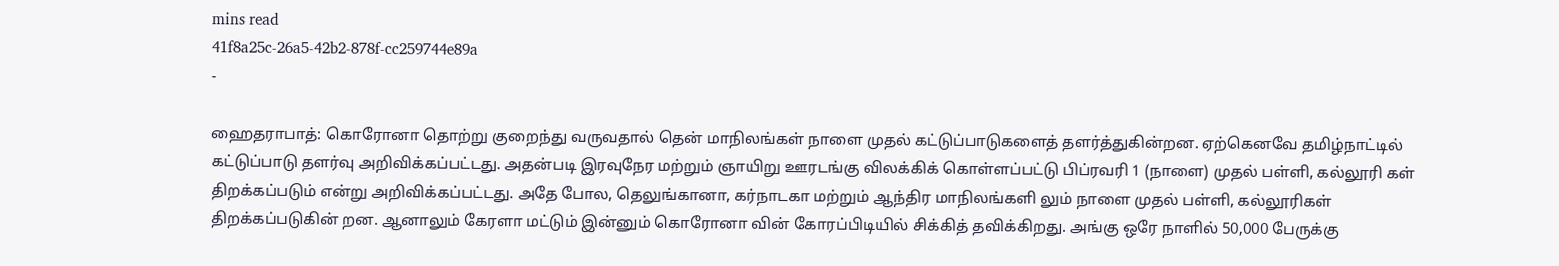mins read
41f8a25c-26a5-42b2-878f-cc259744e89a
-

ஹைதராபாத்: கொரோனா தொற்று குறைந்து வருவதால் தென் மாநிலங்கள் நாளை முதல் கட்டுப்பாடுகளைத் தளர்த்துகின்றன. ஏற்கெனவே தமிழ்நாட்டில் கட்டுப்பாடு தளர்வு அறிவிக்கப்பட்டது. அதன்படி இரவுநேர மற்றும் ஞாயிறு ஊரடங்கு விலக்கிக் கொள்ளப்பட்டு பிப்ரவரி 1 (நாளை) முதல் பள்ளி, கல்லூரி கள் திறக்கப்படும் என்று அறிவிக்கப்பட்டது. அதே போல, தெலுங்கானா, கர்நாடகா மற்றும் ஆந்திர மாநிலங்களி லும் நாளை முதல் பள்ளி, கல்லூரிகள் திறக்கப்படுகின் றன. ஆனாலும் கேரளா மட்டும் இன்னும் கொரோனா வின் கோரப்பிடியில் சிக்கித் தவிக்கிறது. அங்கு ஒரே நாளில் 50,000 பேருக்கு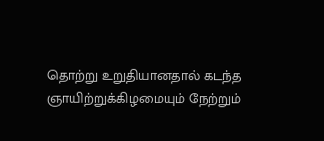தொற்று உறுதியானதால் கடந்த ஞாயிற்றுக்கிழமையும் நேற்றும்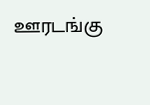ஊரடங்கு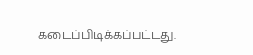கடைப்பிடிக்கப்பட்டது.